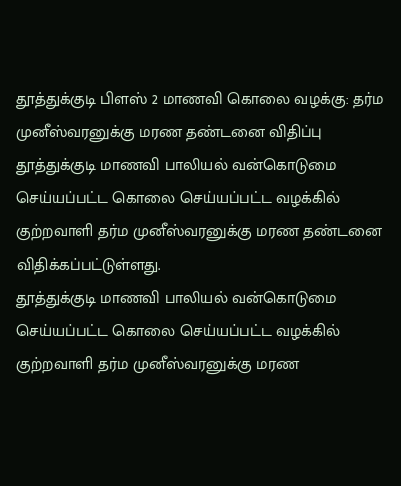தூத்துக்குடி பிளஸ் 2 மாணவி கொலை வழக்கு: தர்ம முனீஸ்வரனுக்கு மரண தண்டனை விதிப்பு
தூத்துக்குடி மாணவி பாலியல் வன்கொடுமை செய்யப்பட்ட கொலை செய்யப்பட்ட வழக்கில் குற்றவாளி தர்ம முனீஸ்வரனுக்கு மரண தண்டனை விதிக்கப்பட்டுள்ளது.
தூத்துக்குடி மாணவி பாலியல் வன்கொடுமை செய்யப்பட்ட கொலை செய்யப்பட்ட வழக்கில் குற்றவாளி தர்ம முனீஸ்வரனுக்கு மரண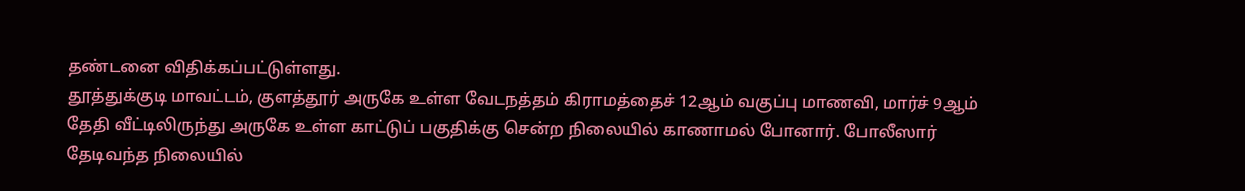தண்டனை விதிக்கப்பட்டுள்ளது.
தூத்துக்குடி மாவட்டம், குளத்தூர் அருகே உள்ள வேடநத்தம் கிராமத்தைச் 12ஆம் வகுப்பு மாணவி, மார்ச் 9ஆம் தேதி வீட்டிலிருந்து அருகே உள்ள காட்டுப் பகுதிக்கு சென்ற நிலையில் காணாமல் போனார். போலீஸார் தேடிவந்த நிலையில்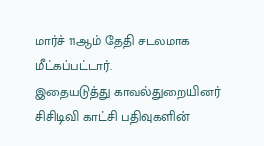மார்ச் 11ஆம் தேதி சடலமாக மீட்கப்பட்டார்.
இதையடுத்து காவல்துறையினர் சிசிடிவி காட்சி பதிவுகளின்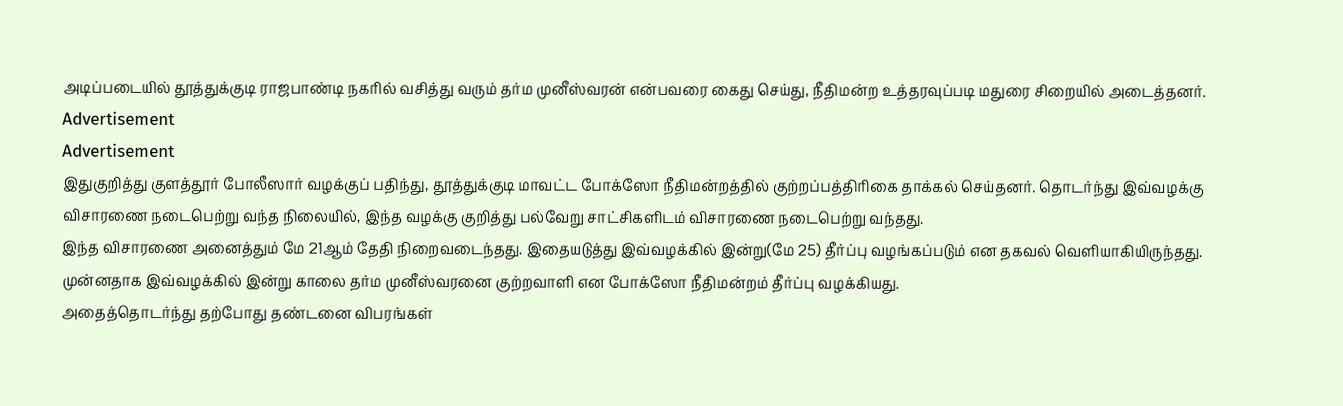அடிப்படையில் தூத்துக்குடி ராஜபாண்டி நகரில் வசித்து வரும் தர்ம முனீஸ்வரன் என்பவரை கைது செய்து, நீதிமன்ற உத்தரவுப்படி மதுரை சிறையில் அடைத்தனர்.
Advertisement
Advertisement
இதுகுறித்து குளத்தூர் போலீஸார் வழக்குப் பதிந்து, தூத்துக்குடி மாவட்ட போக்ஸோ நீதிமன்றத்தில் குற்றப்பத்திரிகை தாக்கல் செய்தனர். தொடர்ந்து இவ்வழக்கு விசாரணை நடைபெற்று வந்த நிலையில், இந்த வழக்கு குறித்து பல்வேறு சாட்சிகளிடம் விசாரணை நடைபெற்று வந்தது.
இந்த விசாரணை அனைத்தும் மே 21ஆம் தேதி நிறைவடைந்தது. இதையடுத்து இவ்வழக்கில் இன்று(மே 25) தீர்ப்பு வழங்கப்படும் என தகவல் வெளியாகியிருந்தது. முன்னதாக இவ்வழக்கில் இன்று காலை தர்ம முனீஸ்வரனை குற்றவாளி என போக்ஸோ நீதிமன்றம் தீர்ப்பு வழக்கியது.
அதைத்தொடர்ந்து தற்போது தண்டனை விபரங்கள்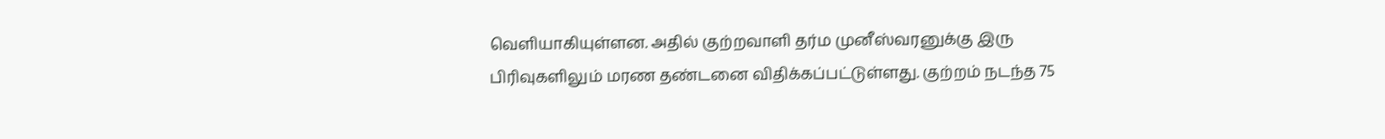வெளியாகியுள்ளன. அதில் குற்றவாளி தர்ம முனீஸ்வரனுக்கு இரு பிரிவுகளிலும் மரண தண்டனை விதிக்கப்பட்டுள்ளது. குற்றம் நடந்த 75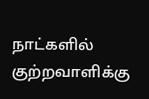நாட்களில் குற்றவாளிக்கு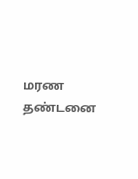மரண தண்டனை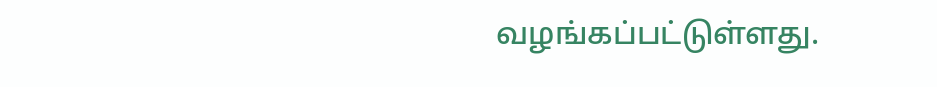வழங்கப்பட்டுள்ளது.